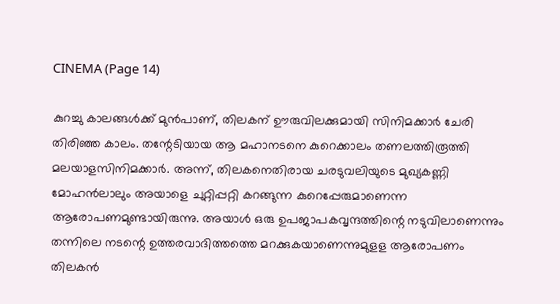CINEMA (Page 14)

കുറച്ചു കാലങ്ങൾക്ക് മുൻപാണ്, തിലകന് ഊരുവിലക്കുമായി സിനിമക്കാർ ചേരി തിരിഞ്ഞ കാലം. തന്റേടിയായ ആ മഹാനടനെ കുറെക്കാലം തണലത്തിരൂത്തി മലയാളസിനിമക്കാർ. അന്ന്, തിലകനെതിരായ ചരടുവലിയുടെ മുഖ്യകണ്ണി മോഹൻലാലും അയാളെ ചുറ്റിപ്പറ്റി കറങ്ങുന്ന കുറെപ്പേരുമാണെന്ന ആരോപണമുണ്ടായിരുന്നു. അയാൾ ഒരു ഉപജാപകവൃന്ദത്തിന്റെ നടുവിലാണെന്നും തന്നിലെ നടന്റെ ഉത്തരവാദിത്തത്തെ മറക്കുകയാണെന്നുമുളള ആരോപണം തിലകൻ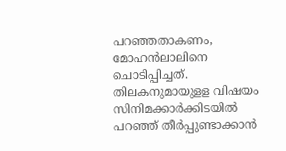പറഞ്ഞതാകണം, മോഹൻലാലിനെ ചൊടിപ്പിച്ചത്. തിലകനുമായുളള വിഷയം സിനിമക്കാർക്കിടയിൽ പറഞ്ഞ് തീർപ്പുണ്ടാക്കാൻ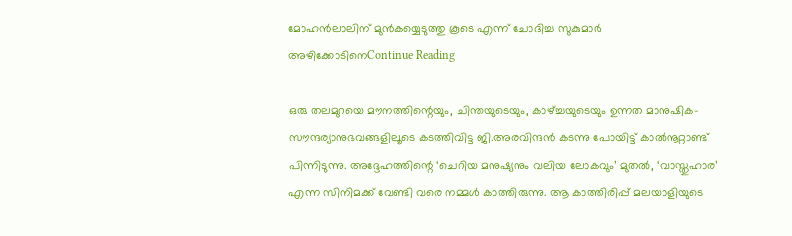മോഹൻലാലിന് മുൻകയ്യെടുത്തു കൂടെ എന്ന് ചോദിച്ച സുകുമാർ അഴിക്കോടിനെContinue Reading

ഒരു തലമുറയെ മൗനത്തിന്റെയും, ചിന്തയുടെയും, കാഴ്ച്ചയുടെയും ഉന്നത മാനുഷിക-സൗന്ദര്യാനുഭവങ്ങളിലൂടെ കടത്തിവിട്ട ജി.അരവിന്ദൻ കടന്നു പോയിട്ട് കാൽനൂറ്റാണ്ട് പിന്നിടുന്നു. അദ്ദേഹത്തിന്റെ ‘ചെറിയ മനുഷ്യനും വലിയ ലോകവും’ മുതൽ, ‘വാസ്തുഹാര’ എന്ന സിനിമക്ക്‌ വേണ്ടി വരെ നമ്മൾ കാത്തിരുന്നു. ആ കാത്തിരിപ്പ് മലയാളിയുടെ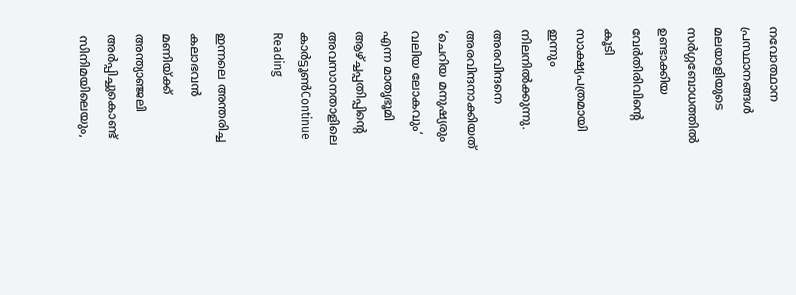നവോത്ഥാന പ്രസ്ഥാനങ്ങൾ മലയാളിയുടെ സര്‍ഗ്ഗബോധത്തിൽ ഉണ്ടാക്കിയ വേർതിരിവിന്റെ കൂടി സാക്ഷ്യപത്രമായി ഇന്നും നിലനില്‍ക്കുന്നു. അരവിന്ദനെ അരവിന്ദനാക്കിയത് ‘ചെറിയ മനുഷ്യരും വലിയ ലോകവും’ എന്ന മാതൃഭൂമി ആഴ്ച്ചപ്പതിപ്പിന്റെ അവസാനതാളിലെ കാർട്ടൂൺContinue Reading

ഇന്നലെ അന്തരിച്ച കലാഭവന്‍ മണിയ്ക്ക് അന്ത്യാഞ്ജലി അര്‍പ്പിച്ചുകൊണ്ട് സിനിമയിലെയും,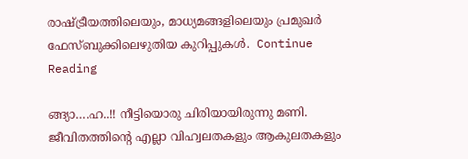രാഷ്ട്രീയത്തിലെയും, മാധ്യമങ്ങളിലെയും പ്രമുഖര്‍ ഫേസ്ബുക്കിലെഴുതിയ കുറിപ്പുകള്‍.  Continue Reading

ങ്ങ്യാ….ഹ..!! നീട്ടിയൊരു ചിരിയായിരുന്നു മണി. ജീവിതത്തിന്റെ എല്ലാ വിഹ്വലതകളും ആകുലതകളും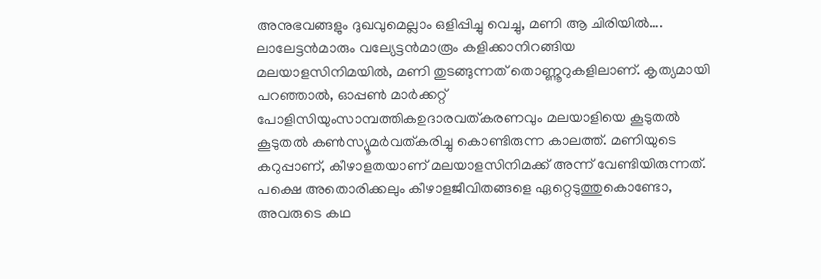അനുഭവങ്ങളും ദുഖവുമെല്ലാം ഒളിപ്പിച്ചു വെച്ചു, മണി ആ ചിരിയിൽ…. ലാലേട്ടൻമാരും വല്യേട്ടൻമാരൂം കളിക്കാനിറങ്ങിയ മലയാളസിനിമയിൽ, മണി തുടങ്ങുന്നത് തൊണ്ണൂറുകളിലാണ്. കൃത്യമായി പറഞ്ഞാൽ, ഓപ്പൺ മാർക്കറ്റ് പോളിസിയുംസാമ്പത്തികഉദാരവത്കരണവും മലയാളിയെ കൂടുതൽ കൂടുതൽ കൺസ്യൂമർവത്കരിച്ചു കൊണ്ടിരുന്ന കാലത്ത്. മണിയുടെ കറുപ്പാണ്, കീഴാളതയാണ് മലയാളസിനിമക്ക് അന്ന് വേണ്ടിയിരുന്നത്. പക്ഷെ അതൊരിക്കലും കീഴാളജീവിതങ്ങളെ ഏറ്റെടുത്തുകൊണ്ടോ, അവരുടെ കഥ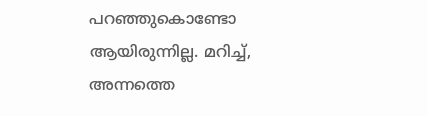പറഞ്ഞുകൊണ്ടോ  ആയിരുന്നില്ല. മറിച്ച്, അന്നത്തെ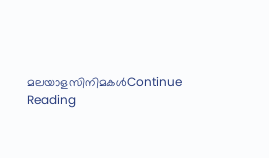മലയാളസിനിമകൾContinue Reading